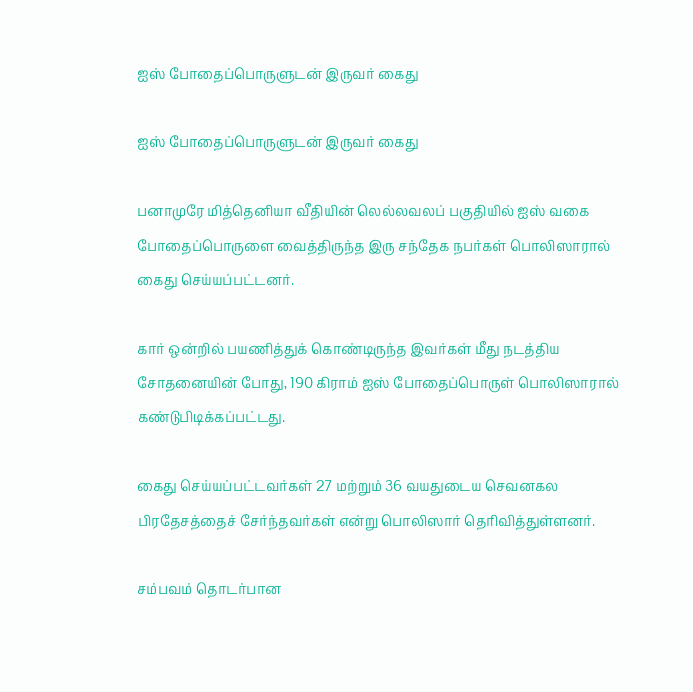ஐஸ் போதைப்பொருளுடன் இருவர் கைது

ஐஸ் போதைப்பொருளுடன் இருவர் கைது

பனாமுரே மித்தெனியா வீதியின் லெல்லவலப் பகுதியில் ஐஸ் வகை போதைப்பொருளை வைத்திருந்த இரு சந்தேக நபர்கள் பொலிஸாரால் கைது செய்யப்பட்டனர்.

கார் ஒன்றில் பயணித்துக் கொண்டிருந்த இவர்கள் மீது நடத்திய சோதனையின் போது, 190 கிராம் ஐஸ் போதைப்பொருள் பொலிஸாரால் கண்டுபிடிக்கப்பட்டது.

கைது செய்யப்பட்டவர்கள் 27 மற்றும் 36 வயதுடைய செவனகல பிரதேசத்தைச் சேர்ந்தவர்கள் என்று பொலிஸார் தெரிவித்துள்ளனர்.

சம்பவம் தொடர்பான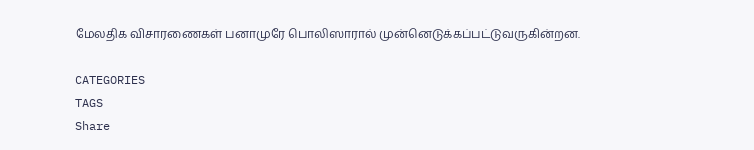மேலதிக விசாரணைகள் பனாமுரே பொலிஸாரால் முன்னெடுக்கப்பட்டுவருகின்றன.

CATEGORIES
TAGS
Share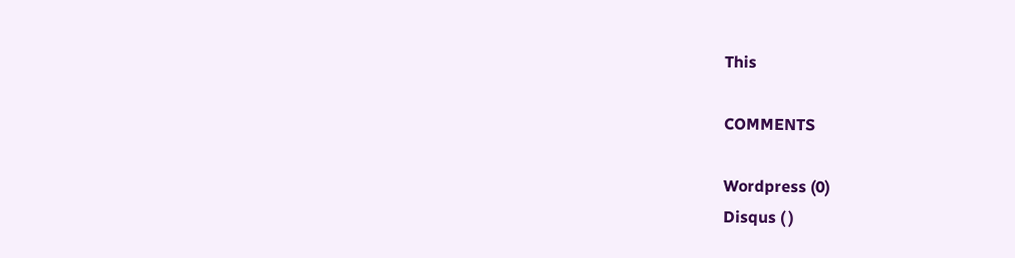This

COMMENTS

Wordpress (0)
Disqus ( )